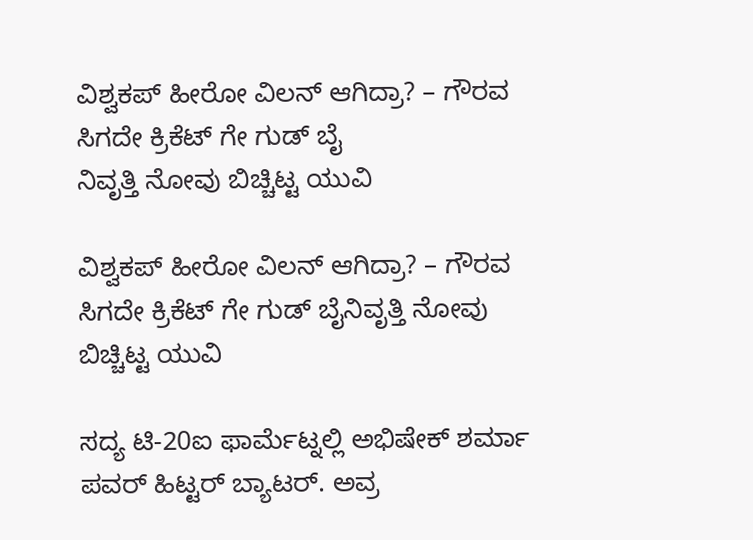ವಿಶ್ವಕಪ್ ಹೀರೋ ವಿಲನ್ ಆಗಿದ್ರಾ? – ಗೌರವ ಸಿಗದೇ ಕ್ರಿಕೆಟ್ ಗೇ ಗುಡ್ ಬೈ
ನಿವೃತ್ತಿ ನೋವು ಬಿಚ್ಚಿಟ್ಟ ಯುವಿ

ವಿಶ್ವಕಪ್ ಹೀರೋ ವಿಲನ್ ಆಗಿದ್ರಾ? – ಗೌರವ ಸಿಗದೇ ಕ್ರಿಕೆಟ್ ಗೇ ಗುಡ್ ಬೈನಿವೃತ್ತಿ ನೋವು ಬಿಚ್ಚಿಟ್ಟ ಯುವಿ

ಸದ್ಯ ಟಿ-20ಐ ಫಾರ್ಮೆಟ್ನಲ್ಲಿ ಅಭಿಷೇಕ್ ಶರ್ಮಾ ಪವರ್ ಹಿಟ್ಟರ್ ಬ್ಯಾಟರ್. ಅವ್ರ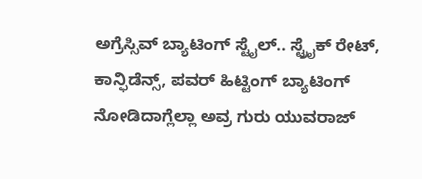ಅಗ್ರೆಸ್ಸಿವ್ ಬ್ಯಾಟಿಂಗ್ ಸ್ಟೈಲ್.. ಸ್ಟ್ರೈಕ್ ರೇಟ್, ಕಾನ್ಫಿಡೆನ್ಸ್, ಪವರ್ ಹಿಟ್ಟಿಂಗ್ ಬ್ಯಾಟಿಂಗ್ ನೋಡಿದಾಗ್ಲೆಲ್ಲಾ ಅವ್ರ ಗುರು ಯುವರಾಜ್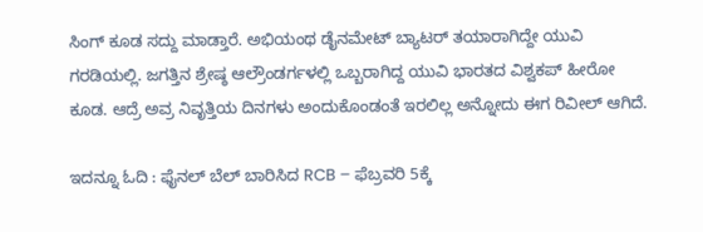ಸಿಂಗ್ ಕೂಡ ಸದ್ದು ಮಾಡ್ತಾರೆ. ಅಭಿಯಂಥ ಡೈನಮೇಟ್ ಬ್ಯಾಟರ್ ತಯಾರಾಗಿದ್ದೇ ಯುವಿ ಗರಡಿಯಲ್ಲಿ. ಜಗತ್ತಿನ ಶ್ರೇಷ್ಠ ಆಲ್ರೌಂಡರ್ಗಳಲ್ಲಿ ಒಬ್ಬರಾಗಿದ್ದ ಯುವಿ ಭಾರತದ ವಿಶ್ವಕಪ್ ಹೀರೋ ಕೂಡ. ಆದ್ರೆ ಅವ್ರ ನಿವೃತ್ತಿಯ ದಿನಗಳು ಅಂದುಕೊಂಡಂತೆ ಇರಲಿಲ್ಲ ಅನ್ನೋದು ಈಗ ರಿವೀಲ್ ಆಗಿದೆ.

ಇದನ್ನೂ ಓದಿ : ಫೈನಲ್ ಬೆಲ್ ಬಾರಿಸಿದ RCB – ಫೆಬ್ರವರಿ 5ಕ್ಕೆ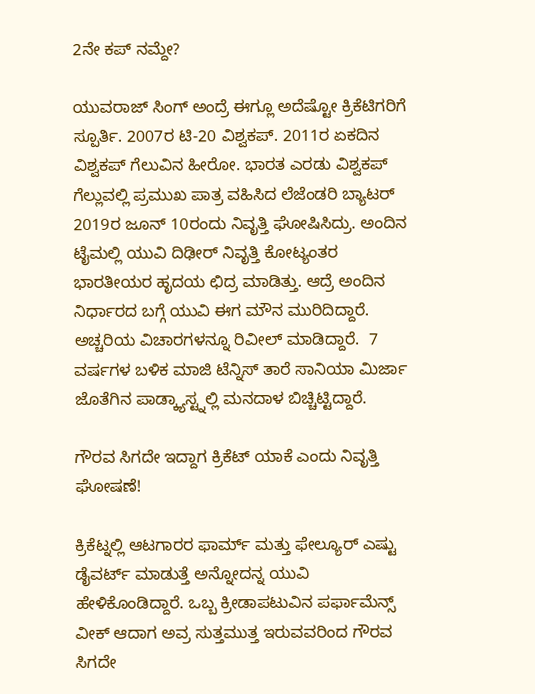2ನೇ ಕಪ್ ನಮ್ದೇ?

ಯುವರಾಜ್ ಸಿಂಗ್ ಅಂದ್ರೆ ಈಗ್ಲೂ ಅದೆಷ್ಟೋ ಕ್ರಿಕೆಟಿಗರಿಗೆ ಸ್ಪೂರ್ತಿ. 2007ರ ಟಿ-20 ವಿಶ್ವಕಪ್. 2011ರ ಏಕದಿನ ವಿಶ್ವಕಪ್ ಗೆಲುವಿನ ಹೀರೋ. ಭಾರತ ಎರಡು ವಿಶ್ವಕಪ್ ಗೆಲ್ಲುವಲ್ಲಿ ಪ್ರಮುಖ ಪಾತ್ರ ವಹಿಸಿದ ಲೆಜೆಂಡರಿ ಬ್ಯಾಟರ್ 2019ರ ಜೂನ್ 10ರಂದು ನಿವೃತ್ತಿ ಘೋಷಿಸಿದ್ರು. ಅಂದಿನ ಟೈಮಲ್ಲಿ ಯುವಿ ದಿಢೀರ್ ನಿವೃತ್ತಿ ಕೋಟ್ಯಂತರ ಭಾರತೀಯರ ಹೃದಯ ಛಿದ್ರ ಮಾಡಿತ್ತು. ಆದ್ರೆ ಅಂದಿನ ನಿರ್ಧಾರದ ಬಗ್ಗೆ ಯುವಿ ಈಗ ಮೌನ ಮುರಿದಿದ್ದಾರೆ. ಅಚ್ಚರಿಯ ವಿಚಾರಗಳನ್ನೂ ರಿವೀಲ್ ಮಾಡಿದ್ದಾರೆ.  7 ವರ್ಷಗಳ ಬಳಿಕ ಮಾಜಿ ಟೆನ್ನಿಸ್ ತಾರೆ ಸಾನಿಯಾ ಮಿರ್ಜಾ  ಜೊತೆಗಿನ ಪಾಡ್ಕ್ಯಾಸ್ಟ್ನಲ್ಲಿ ಮನದಾಳ ಬಿಚ್ಚಿಟ್ಟಿದ್ದಾರೆ.

ಗೌರವ ಸಿಗದೇ ಇದ್ದಾಗ ಕ್ರಿಕೆಟ್ ಯಾಕೆ ಎಂದು ನಿವೃತ್ತಿ ಘೋಷಣೆ!

ಕ್ರಿಕೆಟ್ನಲ್ಲಿ ಆಟಗಾರರ ಫಾರ್ಮ್ ಮತ್ತು ಫೇಲ್ಯೂರ್ ಎಷ್ಟು ಡೈವರ್ಟ್ ಮಾಡುತ್ತೆ ಅನ್ನೋದನ್ನ ಯುವಿ ಹೇಳಿಕೊಂಡಿದ್ದಾರೆ. ಒಬ್ಬ ಕ್ರೀಡಾಪಟುವಿನ ಪರ್ಫಾಮೆನ್ಸ್ ವೀಕ್ ಆದಾಗ ಅವ್ರ ಸುತ್ತಮುತ್ತ ಇರುವವರಿಂದ ಗೌರವ ಸಿಗದೇ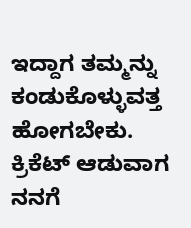ಇದ್ದಾಗ ತಮ್ಮನ್ನು ಕಂಡುಕೊಳ್ಳುವತ್ತ ಹೋಗಬೇಕು. ಕ್ರಿಕೆಟ್ ಆಡುವಾಗ ನನಗೆ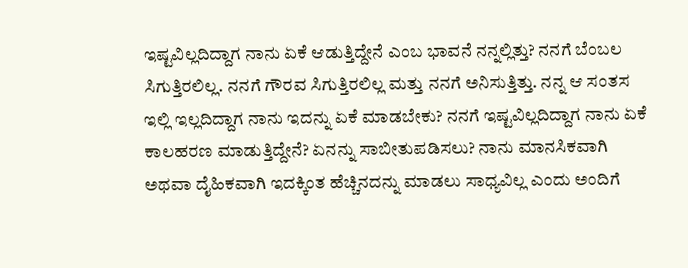ಇಷ್ಟವಿಲ್ಲದಿದ್ದಾಗ ನಾನು ಏಕೆ ಆಡುತ್ತಿದ್ದೇನೆ ಎಂಬ ಭಾವನೆ ನನ್ನಲ್ಲಿತ್ತು? ನನಗೆ ಬೆಂಬಲ ಸಿಗುತ್ತಿರಲಿಲ್ಲ. ನನಗೆ ಗೌರವ ಸಿಗುತ್ತಿರಲಿಲ್ಲ ಮತ್ತು ನನಗೆ ಅನಿಸುತ್ತಿತ್ತು. ನನ್ನ ಆ ಸಂತಸ ಇಲ್ಲಿ ಇಲ್ಲದಿದ್ದಾಗ ನಾನು ಇದನ್ನು ಏಕೆ ಮಾಡಬೇಕು? ನನಗೆ ಇಷ್ಟವಿಲ್ಲದಿದ್ದಾಗ ನಾನು ಏಕೆ ಕಾಲಹರಣ ಮಾಡುತ್ತಿದ್ದೇನೆ? ಏನನ್ನು ಸಾಬೀತುಪಡಿಸಲು? ನಾನು ಮಾನಸಿಕವಾಗಿ ಅಥವಾ ದೈಹಿಕವಾಗಿ ಇದಕ್ಕಿಂತ ಹೆಚ್ಚಿನದನ್ನು ಮಾಡಲು ಸಾಧ್ಯವಿಲ್ಲ ಎಂದು ಅಂದಿಗೆ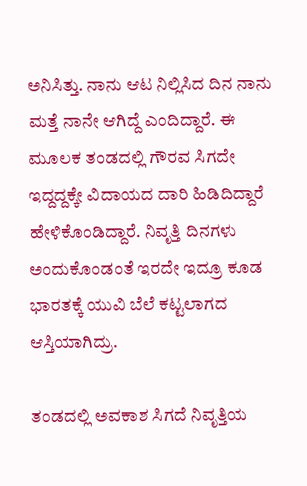ಅನಿಸಿತ್ತು. ನಾನು ಆಟ ನಿಲ್ಲಿಸಿದ ದಿನ ನಾನು ಮತ್ತೆ ನಾನೇ ಆಗಿದ್ದೆ ಎಂದಿದ್ದಾರೆ. ಈ ಮೂಲಕ ತಂಡದಲ್ಲಿ ಗೌರವ ಸಿಗದೇ ಇದ್ದದ್ದಕ್ಕೇ ವಿದಾಯದ ದಾರಿ ಹಿಡಿದಿದ್ದಾರೆ ಹೇಳಿಕೊಂಡಿದ್ದಾರೆ. ನಿವೃತ್ತಿ ದಿನಗಳು ಅಂದುಕೊಂಡಂತೆ ಇರದೇ ಇದ್ರೂ ಕೂಡ ಭಾರತಕ್ಕೆ ಯುವಿ ಬೆಲೆ ಕಟ್ಟಲಾಗದ ಆಸ್ತಿಯಾಗಿದ್ರು.

ತಂಡದಲ್ಲಿ ಅವಕಾಶ ಸಿಗದೆ ನಿವೃತ್ತಿಯ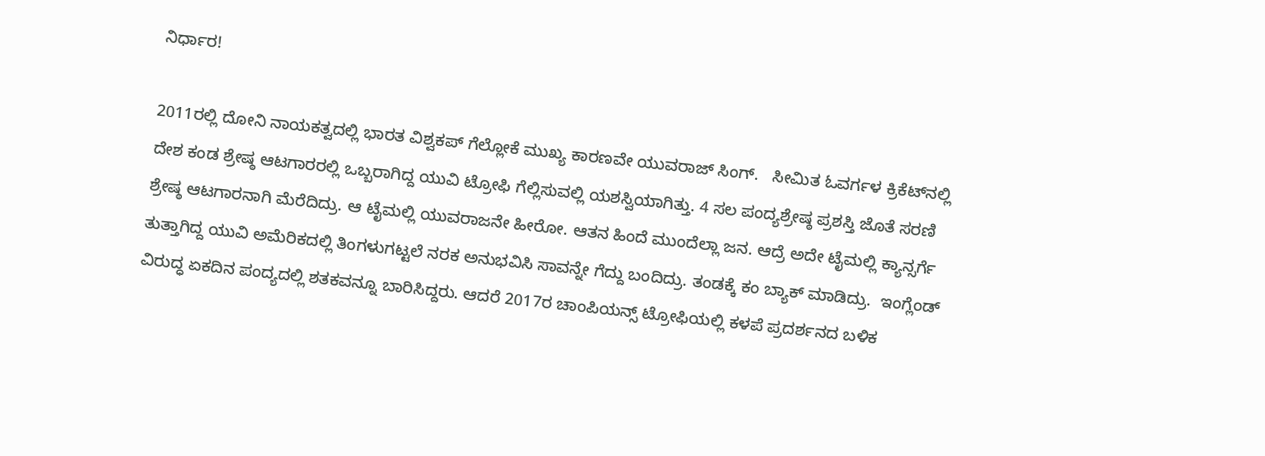ನಿರ್ಧಾರ!

2011ರಲ್ಲಿ ದೋನಿ ನಾಯಕತ್ವದಲ್ಲಿ ಭಾರತ ವಿಶ್ವಕಪ್ ಗೆಲ್ಲೋಕೆ ಮುಖ್ಯ ಕಾರಣವೇ ಯುವರಾಜ್ ಸಿಂಗ್.   ಸೀಮಿತ ಓವರ್ಗಳ ಕ್ರಿಕೆಟ್‌ನಲ್ಲಿ ದೇಶ ಕಂಡ ಶ್ರೇಷ್ಠ ಆಟಗಾರರಲ್ಲಿ ಒಬ್ಬರಾಗಿದ್ದ ಯುವಿ ಟ್ರೋಫಿ ಗೆಲ್ಲಿಸುವಲ್ಲಿ ಯಶಸ್ವಿಯಾಗಿತ್ತು. 4 ಸಲ ಪಂದ್ಯಶ್ರೇಷ್ಠ ಪ್ರಶಸ್ತಿ ಜೊತೆ ಸರಣಿ ಶ್ರೇಷ್ಠ ಆಟಗಾರನಾಗಿ ಮೆರೆದಿದ್ರು. ಆ ಟೈಮಲ್ಲಿ ಯುವರಾಜನೇ ಹೀರೋ. ಆತನ ಹಿಂದೆ ಮುಂದೆಲ್ಲಾ ಜನ. ಆದ್ರೆ ಅದೇ ಟೈಮಲ್ಲಿ ಕ್ಯಾನ್ಸರ್ಗೆ ತುತ್ತಾಗಿದ್ದ ಯುವಿ ಅಮೆರಿಕದಲ್ಲಿ ತಿಂಗಳುಗಟ್ಟಲೆ ನರಕ ಅನುಭವಿಸಿ ಸಾವನ್ನೇ ಗೆದ್ದು ಬಂದಿದ್ರು. ತಂಡಕ್ಕೆ ಕಂ ಬ್ಯಾಕ್ ಮಾಡಿದ್ರು.  ಇಂಗ್ಲೆಂಡ್ ವಿರುದ್ಧ ಏಕದಿನ ಪಂದ್ಯದಲ್ಲಿ ಶತಕವನ್ನೂ ಬಾರಿಸಿದ್ದರು. ಆದರೆ 2017ರ ಚಾಂಪಿಯನ್ಸ್ ಟ್ರೋಫಿಯಲ್ಲಿ ಕಳಪೆ ಪ್ರದರ್ಶನದ ಬಳಿಕ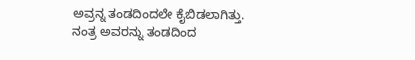ಅವ್ರನ್ನ ತಂಡದಿಂದಲೇ ಕೈಬಿಡಲಾಗಿತ್ತು. ನಂತ್ರ ಅವರನ್ನು ತಂಡದಿಂದ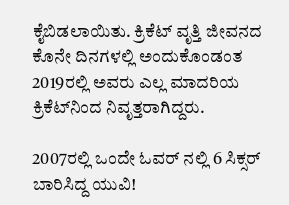ಕೈಬಿಡಲಾಯಿತು. ಕ್ರಿಕೆಟ್ ವೃತ್ತಿ ಜೀವನದ ಕೊನೇ ದಿನಗಳಲ್ಲಿ ಅಂದುಕೊಂಡಂತ 2019ರಲ್ಲಿ ಅವರು ಎಲ್ಲ ಮಾದರಿಯ ಕ್ರಿಕೆಟ್‌ನಿಂದ ನಿವೃತ್ತರಾಗಿದ್ದರು.

2007ರಲ್ಲಿ ಒಂದೇ ಓವರ್ ನಲ್ಲಿ 6 ಸಿಕ್ಸರ್ ಬಾರಿಸಿದ್ದ ಯುವಿ!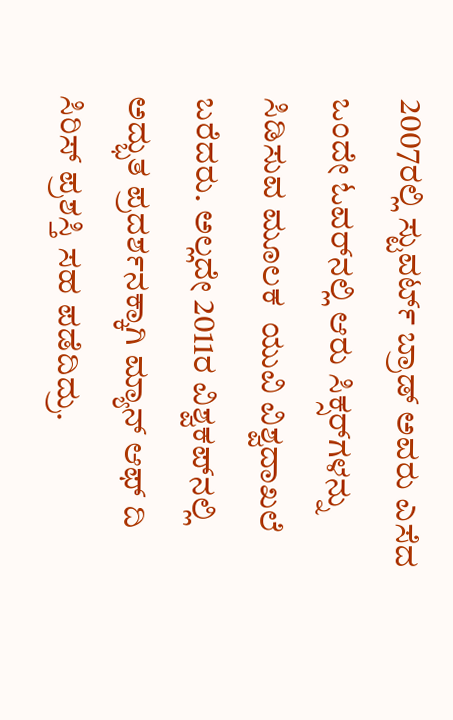2007ರಲ್ಲಿ ಸ್ಟುವರ್ಟ್ ಬ್ರಾಡ್ ಅವರು ಎಸೆದ ಒಂದೇ ಓವರ್‌ನಲ್ಲಿ ಆರು ಸಿಕ್ಸರ್‌ಗಳನ್ನು ಸಿಡಿಸುವ ಮೂಲಕ  ಯುವಿ ವಿಶ್ವದಾಖಲೆ ಬರೆದರು. ಅಲ್ಲದೇ 2011ರ ವಿಶ್ವಕಪ್‌ನಲ್ಲಿ ಅದ್ಭುತ ಪ್ರದರ್ಶನಕ್ಕಾಗಿ ಮ್ಯಾನ್ ಆಫ್ ದಿ ಸಿರಿಸ್ ಪ್ರಶಸ್ತಿ ಸಹ ಪಡೆದಿದ್ರು.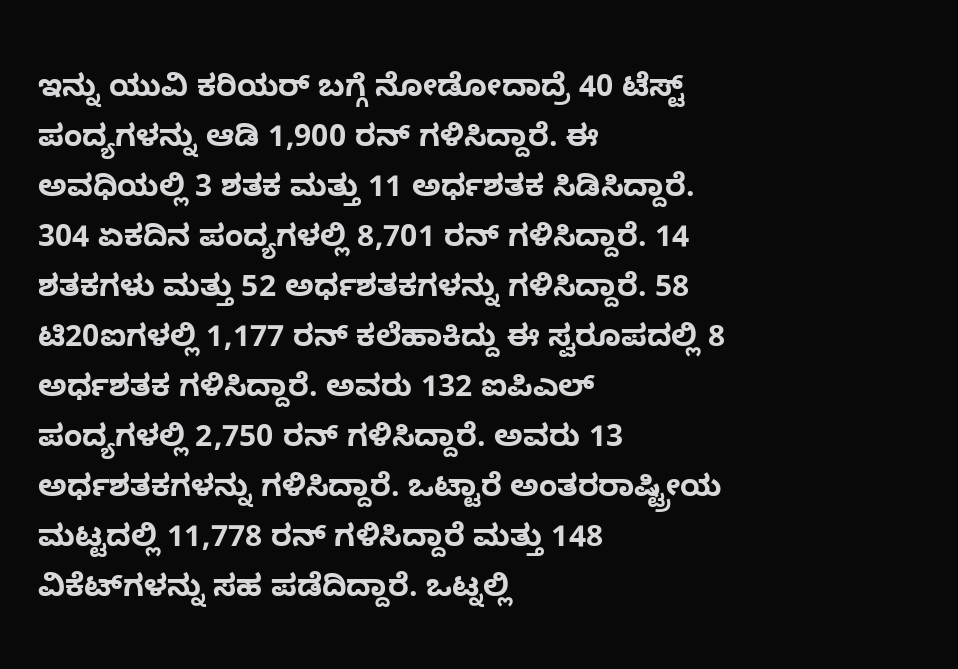ಇನ್ನು ಯುವಿ ಕರಿಯರ್ ಬಗ್ಗೆ ನೋಡೋದಾದ್ರೆ 40 ಟೆಸ್ಟ್ ಪಂದ್ಯಗಳನ್ನು ಆಡಿ 1,900 ರನ್ ಗಳಿಸಿದ್ದಾರೆ. ಈ ಅವಧಿಯಲ್ಲಿ 3 ಶತಕ ಮತ್ತು 11 ಅರ್ಧಶತಕ ಸಿಡಿಸಿದ್ದಾರೆ. 304 ಏಕದಿನ ಪಂದ್ಯಗಳಲ್ಲಿ 8,701 ರನ್ ಗಳಿಸಿದ್ದಾರೆ. 14 ಶತಕಗಳು ಮತ್ತು 52 ಅರ್ಧಶತಕಗಳನ್ನು ಗಳಿಸಿದ್ದಾರೆ. 58 ಟಿ20ಐಗಳಲ್ಲಿ 1,177 ರನ್ ಕಲೆಹಾಕಿದ್ದು ಈ ಸ್ವರೂಪದಲ್ಲಿ 8 ಅರ್ಧಶತಕ ಗಳಿಸಿದ್ದಾರೆ. ಅವರು 132 ಐಪಿಎಲ್ ಪಂದ್ಯಗಳಲ್ಲಿ 2,750 ರನ್ ಗಳಿಸಿದ್ದಾರೆ. ಅವರು 13 ಅರ್ಧಶತಕಗಳನ್ನು ಗಳಿಸಿದ್ದಾರೆ. ಒಟ್ಟಾರೆ ಅಂತರರಾಷ್ಟ್ರೀಯ ಮಟ್ಟದಲ್ಲಿ 11,778 ರನ್ ಗಳಿಸಿದ್ದಾರೆ ಮತ್ತು 148 ವಿಕೆಟ್‌ಗಳನ್ನು ಸಹ ಪಡೆದಿದ್ದಾರೆ. ಒಟ್ನಲ್ಲಿ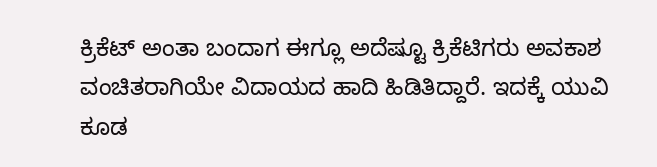ಕ್ರಿಕೆಟ್ ಅಂತಾ ಬಂದಾಗ ಈಗ್ಲೂ ಅದೆಷ್ಟೂ ಕ್ರಿಕೆಟಿಗರು ಅವಕಾಶ ವಂಚಿತರಾಗಿಯೇ ವಿದಾಯದ ಹಾದಿ ಹಿಡಿತಿದ್ದಾರೆ. ಇದಕ್ಕೆ ಯುವಿ ಕೂಡ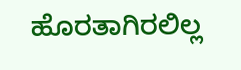ಹೊರತಾಗಿರಲಿಲ್ಲ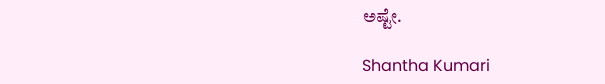ಅಷ್ಟೇ.

Shantha Kumari